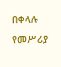በቀላሉ የመሥሪያ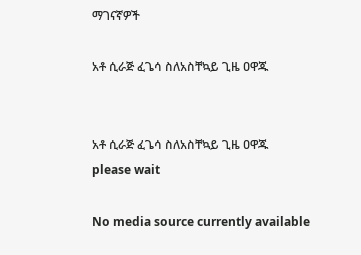ማገናኛዎች

አቶ ሲራጅ ፈጌሳ ስለአስቸኳይ ጊዜ ዐዋጁ


አቶ ሲራጅ ፈጌሳ ስለአስቸኳይ ጊዜ ዐዋጁ
please wait

No media source currently available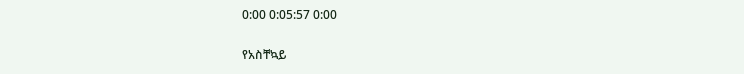0:00 0:05:57 0:00

የአስቸኳይ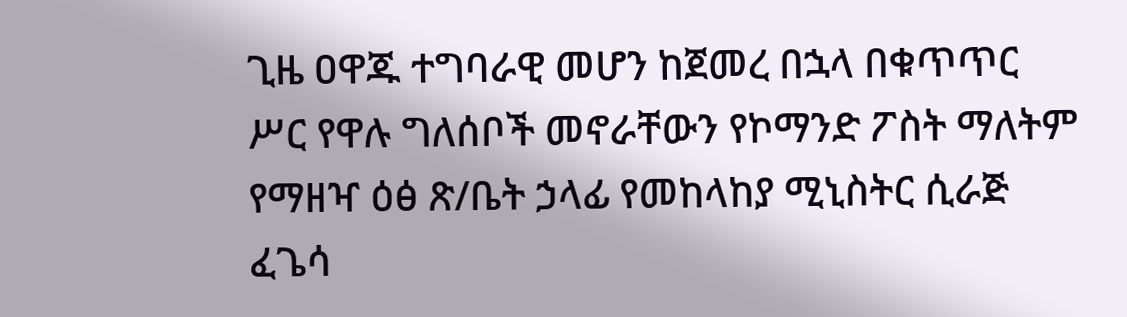ጊዜ ዐዋጁ ተግባራዊ መሆን ከጀመረ በኋላ በቁጥጥር ሥር የዋሉ ግለሰቦች መኖራቸውን የኮማንድ ፖስት ማለትም የማዘዣ ዕፅ ጽ/ቤት ኃላፊ የመከላከያ ሚኒስትር ሲራጅ ፈጌሳ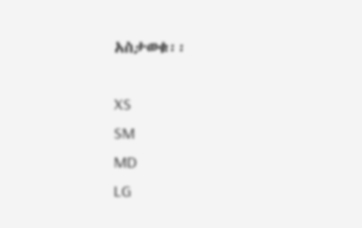አስታወቁ፡፡

XS
SM
MD
LG